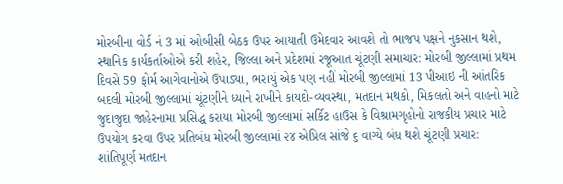મોરબીના વોર્ડ નં 3 માં ઓબીસી બેઠક ઉપર આયાતી ઉમેદવાર આવશે તો ભાજપ પક્ષને નુકસાન થશે, સ્થાનિક કાર્યકર્તાઓએ કરી શહેર, જિલ્લા અને પ્રદેશમાં રજૂઆત ચૂંટણી સમાચાર: મોરબી જીલ્લામાં પ્રથમ દિવસે 59 ફોર્મ આગેવાનોએ ઉપાડ્યા, ભરાયું એક પણ નહીં મોરબી જીલ્લામાં 13 પીઆઇ ની આંતરિક બદલી મોરબી જીલ્લામાં ચૂંટણીને ધ્યાને રાખીને કાયદો-વ્યવસ્થા, મતદાન મથકો, મિકલતો અને વાહનો માટે જુદાજુદા જાહેરનામા પ્રસિદ્ધ કરાયા મોરબી જીલ્લામાં સર્કિટ હાઉસ કે વિશ્રામગૃહોનો રાજકીય પ્રચાર માટે ઉપયોગ કરવા ઉપર પ્રતિબંધ મોરબી જીલ્લામાં ૨૪ એપ્રિલ સાંજે ૬ વાગ્યે બંધ થશે ચૂંટણી પ્રચાર:  શાંતિપૂર્ણ મતદાન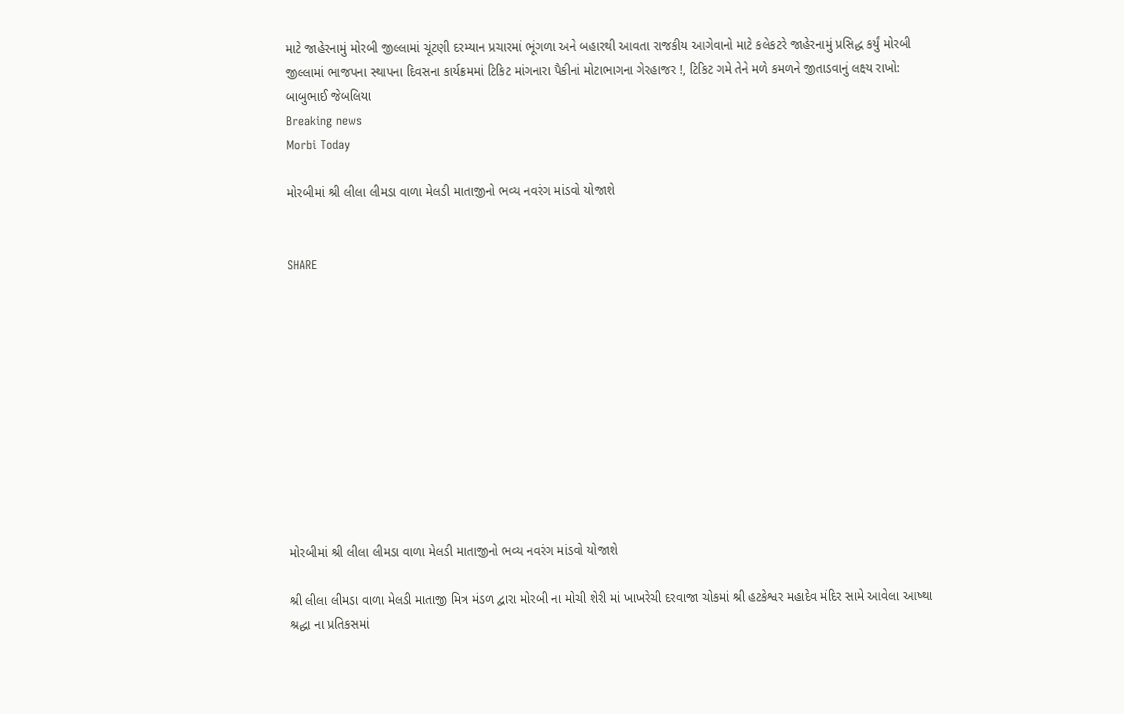માટે જાહેરનામું મોરબી જીલ્લામાં ચૂંટણી દરમ્યાન પ્રચારમાં ભૂંગળા અને બહારથી આવતા રાજકીય આગેવાનો માટે કલેકટરે જાહેરનામું પ્રસિદ્ધ કર્યું મોરબી જીલ્લામાં ભાજપના સ્થાપના દિવસના કાર્યક્રમમાં ટિકિટ માંગનારા પૈકીનાં મોટાભાગના ગેરહાજર !, ટિકિટ ગમે તેને મળે કમળને જીતાડવાનું લક્ષ્ય રાખો: બાબુભાઈ જેબલિયા
Breaking news
Morbi Today

મોરબીમાં શ્રી લીલા લીમડા વાળા મેલડી માતાજીનો ભવ્ય નવરંગ માંડવો યોજાશે


SHARE











મોરબીમાં શ્રી લીલા લીમડા વાળા મેલડી માતાજીનો ભવ્ય નવરંગ માંડવો યોજાશે

શ્રી લીલા લીમડા વાળા મેલડી માતાજી મિત્ર મંડળ દ્વારા મોરબી ના મોચી શેરી માં ખાખરેચી દરવાજા ચોકમાં શ્રી હટકેશ્વર મહાદેવ મંદિર સામે આવેલા આષ્થા શ્રદ્ધા ના પ્રતિકસમાં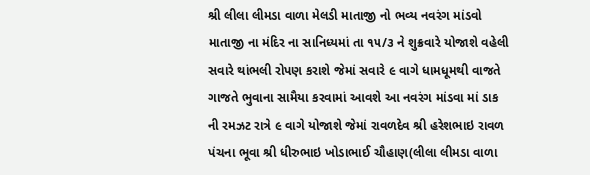શ્રી લીલા લીમડા વાળા મેલડી માતાજી નો ભવ્ય નવરંગ માંડવો માતાજી ના મંદિર ના સાનિધ્યમાં તા ૧૫/૩ ને શુક્રવારે યોજાશે વહેલી સવારે થાંભલી રોપણ કરાશે જેમાં સવારે ૯ વાગે ધામધૂમથી વાજતે ગાજતે ભુવાના સામૈયા કરવામાં આવશે આ નવરંગ માંડવા માં ડાક ની રમઝટ રાત્રે ૯ વાગે યોજાશે જેમાં રાવળદેવ શ્રી હરેશભાઇ રાવળ પંચના ભૂવા શ્રી ધીરુભાઇ ખોડાભાઈ ચૌહાણ(લીલા લીમડા વાળા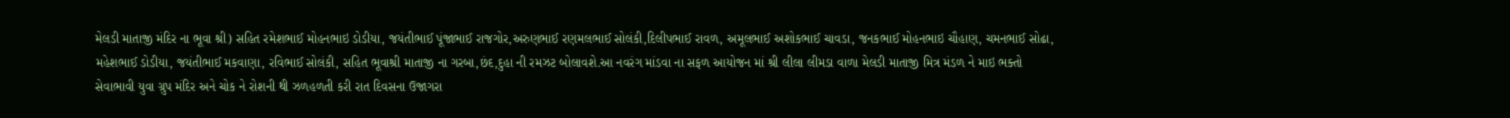મેલડી માતાજી મંદિર ના ભૂવા શ્રી) સહિત રમેશભાઈ મોહનભાઇ ડોડીયા, જયંતીભાઈ પૂંજાભાઈ રાજગોર,અરુણભાઈ રણમલભાઈ સોલંકી,દિલીપભાઈ રાવળ, અમૂલભાઈ અશોકભાઈ ચાવડા, જનકભાઈ મોહનભાઇ ચૌહાણ, ચમનભાઈ સોઢા, મહેશભાઈ ડોડીયા, જયંતીભાઈ મકવાણા, રવિભાઈ સોલંકી, સહિત ભૂવાશ્રી માતાજી ના ગરબા,છંદ,દુહા ની રમઝટ બોલાવશે.આ નવરંગ માંડવા ના સફળ આયોજન માં શ્રી લીલા લીમડા વાળા મેલડી માતાજી મિત્ર મંડળ ને માઇ ભક્તો સેવાભાવી યુવા ગ્રુપ મંદિર અને ચોક ને રોશની થી ઝળહળતી કરી રાત દિવસના ઉજાગરા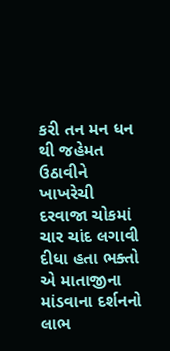કરી તન મન ધન થી જહેમત ઉઠાવીને ખાખરેચી દરવાજા ચોકમાં ચાર ચાંદ લગાવી દીધા હતા ભક્તો એ માતાજીના માંડવાના દર્શનનો લાભ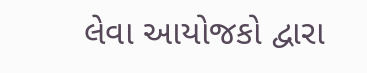લેવા આયોજકો દ્વારા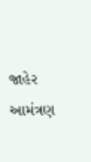જાહેર આમંત્રણ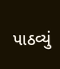પાઠવ્યું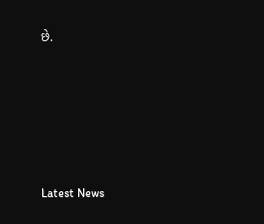છે.






Latest News